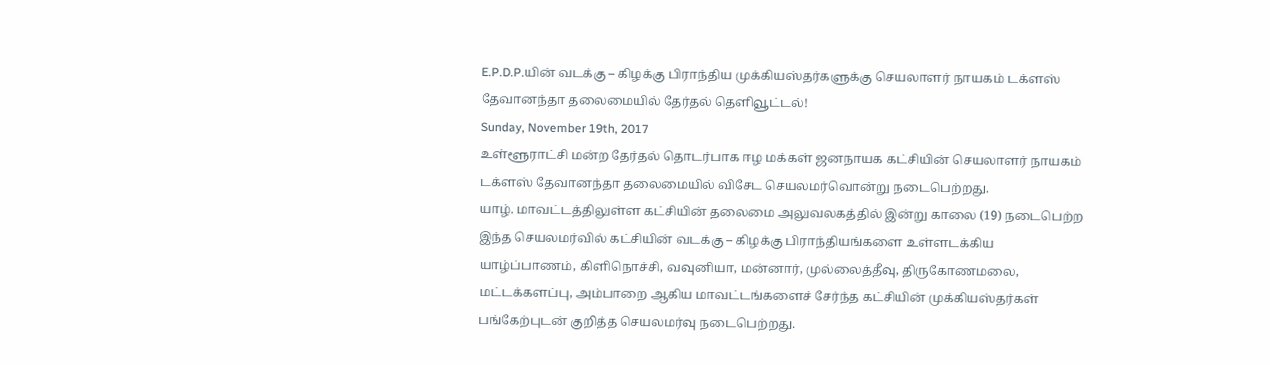E.P.D.P.யின் வடக்கு – கிழக்கு பிராந்திய முக்கியஸ்தர்களுக்கு செயலாளர் நாயகம் டக்ளஸ் தேவானந்தா தலைமையில் தேர்தல் தெளிவூட்டல்!
Sunday, November 19th, 2017
உள்ளூராட்சி மன்ற தேர்தல் தொடர்பாக ஈழ மக்கள் ஜனநாயக கட்சியின் செயலாளர் நாயகம் டக்ளஸ் தேவானந்தா தலைமையில் விசேட செயலமர்வொன்று நடைபெற்றது.
யாழ். மாவட்டத்திலுள்ள கட்சியின் தலைமை அலுவலகத்தில் இன்று காலை (19) நடைபெற்ற இந்த செயலமர்வில் கட்சியின் வடக்கு – கிழக்கு பிராந்தியங்களை உள்ளடக்கிய யாழ்ப்பாணம், கிளிநொச்சி, வவுனியா, மன்னார், முல்லைத்தீவு, திருகோணமலை, மட்டக்களப்பு, அம்பாறை ஆகிய மாவட்டங்களைச் சேர்ந்த கட்சியின் முக்கியஸ்தர்கள் பங்கேற்புடன் குறித்த செயலமர்வு நடைபெற்றது.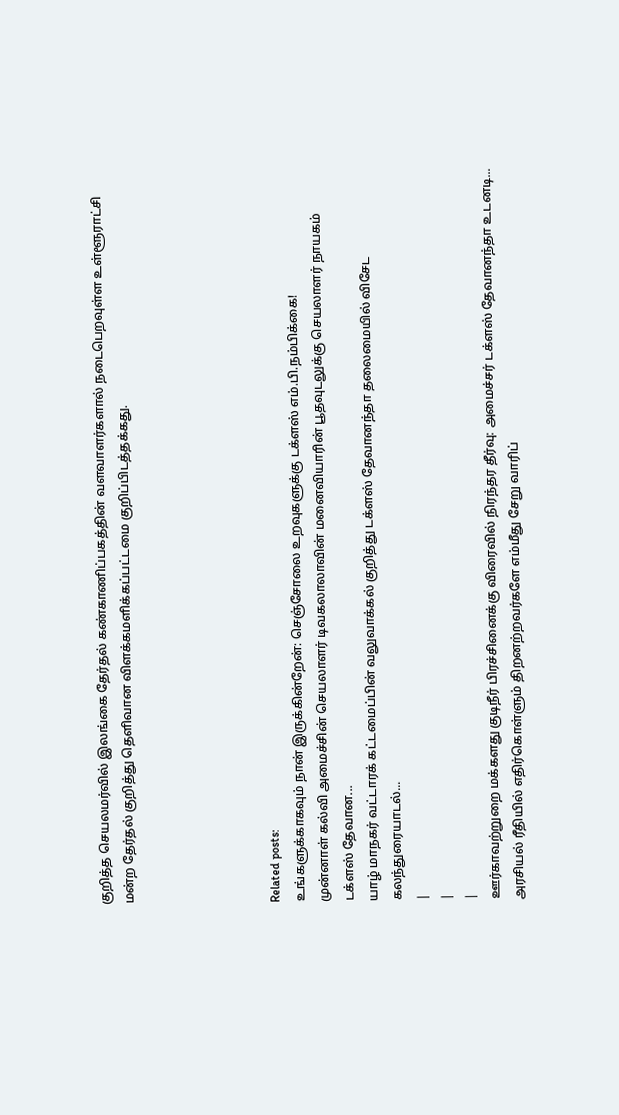குறித்த செயலமர்வில் இலங்கை தேர்தல் கண்காணிப்பகத்தின் வளவாளர்களால் நடைபெறவுள்ள உள்ளூராட்சி மன்ற தேர்தல் குறித்து தெளிவான விளக்கமளிக்கப்பட்டமை குறிப்பிடத்தக்கது.





Related posts:
உங்களுக்காகவும் நான் இருக்கின்றேன்: செஞ்சோலை உறவுகளுக்கு டக்ளஸ் எம்.பி.நம்பிக்கை!
முன்னாள் கல்வி அமைச்சின் செயலாளர் டிவகலாலாவின் மனைவியாரின் பூதவுடலுக்கு செயலாளர் நாயகம் டக்ளஸ் தேவான...
யாழ் மாநகர் வட்டாரக் கட்டமைப்பின் வலுவாக்கல் குறித்து டக்ளஸ் தேவானந்தா தலைமையில் விசேட கலந்துரையாடல்...
|
|
|
ஊர்காவற்றுறை மக்களது குடிநீர் பிரச்சினைக்கு விரைவில் நிரந்தர தீர்வு: அமைச்சர் டக்ளஸ் தேவானந்தா உடனடி...
அரசியல் ரீதியில் எதிர்கொள்ளும் திறனற்றவர்களே எம்மீது சேறு வாரிப்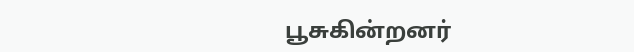பூசுகின்றனர்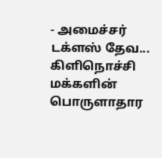- அமைச்சர் டக்ளஸ் தேவ...
கிளிநொச்சி மக்களின் பொருளாதார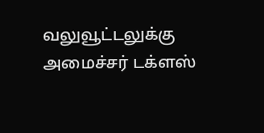வலுவூட்டலுக்கு அமைச்சர் டக்ளஸ்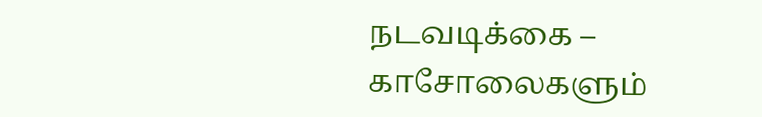நடவடிக்கை – காசோலைகளும்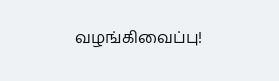வழங்கிவைப்பு!